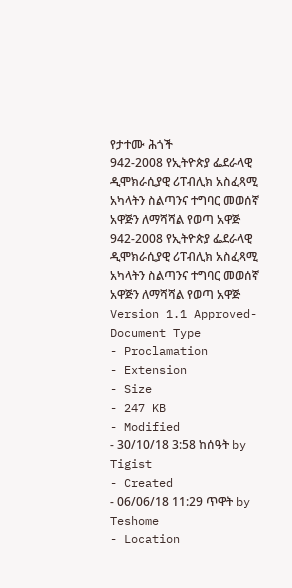የታተሙ ሕጎች
942-2008 የኢትዮጵያ ፌደራላዊ ዲሞክራሲያዊ ሪፐብሊክ አስፈጻሚ አካላትን ስልጣንና ተግባር መወሰኛ አዋጅን ለማሻሻል የወጣ አዋጅ
942-2008 የኢትዮጵያ ፌደራላዊ ዲሞክራሲያዊ ሪፐብሊክ አስፈጻሚ አካላትን ስልጣንና ተግባር መወሰኛ አዋጅን ለማሻሻል የወጣ አዋጅ
Version 1.1 Approved- Document Type
- Proclamation
- Extension
- Size
- 247 KB
- Modified
- 30/10/18 3:58 ከሰዓት by Tigist
- Created
- 06/06/18 11:29 ጥዋት by Teshome
- Location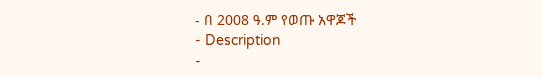- በ 2008 ዓ.ም የወጡ አዋጆች
- Description
-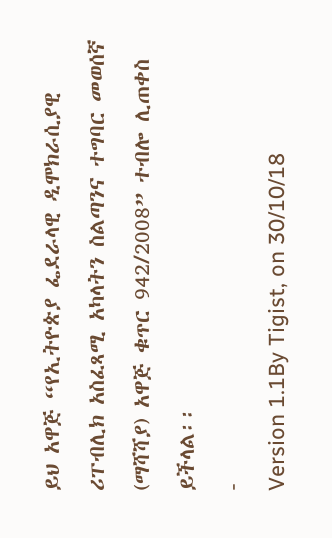ይህ አዋጅ “የኢትዮጵያ ፌደራላዊ ዲሞክራሲያዊ ሪፐብሊክ አስፈጻሚ አካላትን ስልጣንና ተግባር መወሰኛ (ማሻሻያ) አዋጅ ቁጥር 942/2008” ተብሎ ሊጠቀስ ይችላል፡፡
-
Version 1.1By Tigist, on 30/10/18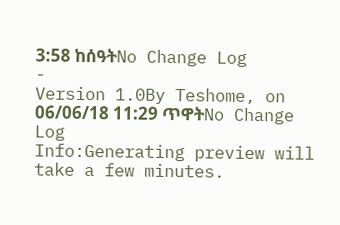3:58 ከሰዓትNo Change Log
-
Version 1.0By Teshome, on 06/06/18 11:29 ጥዋትNo Change Log
Info:Generating preview will take a few minutes.